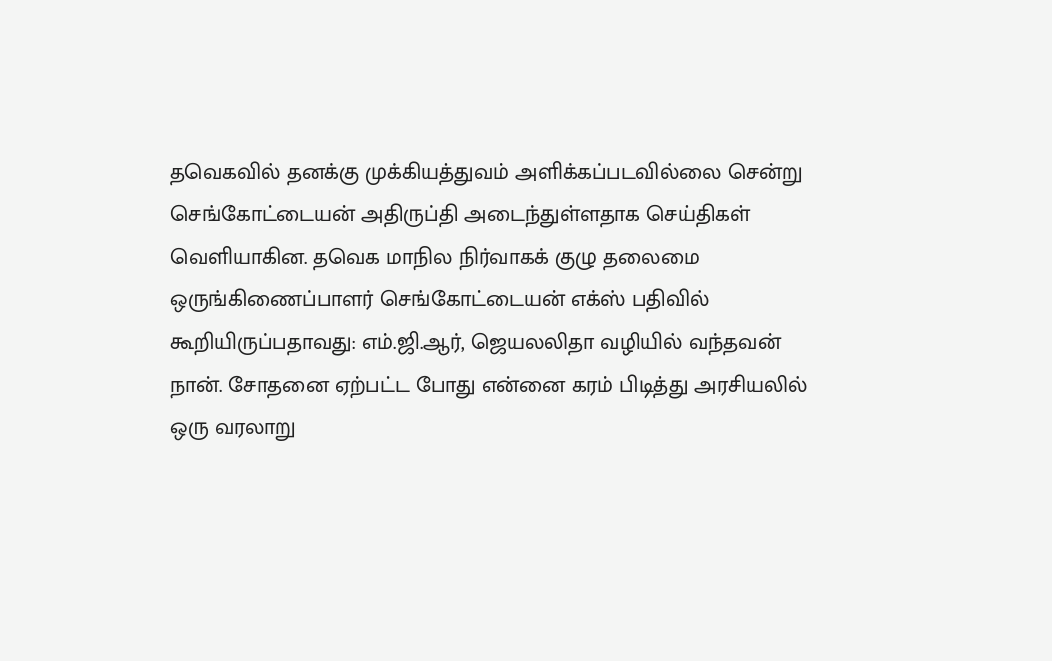தவெகவில் தனக்கு முக்கியத்துவம் அளிக்கப்படவில்லை சென்று செங்கோட்டையன் அதிருப்தி அடைந்துள்ளதாக செய்திகள் வெளியாகின. தவெக மாநில நிர்வாகக் குழு தலைமை ஒருங்கிணைப்பாளர் செங்கோட்டையன் எக்ஸ் பதிவில் கூறியிருப்பதாவது: எம்.ஜி.ஆர், ஜெயலலிதா வழியில் வந்தவன் நான். சோதனை ஏற்பட்ட போது என்னை கரம் பிடித்து அரசியலில் ஒரு வரலாறு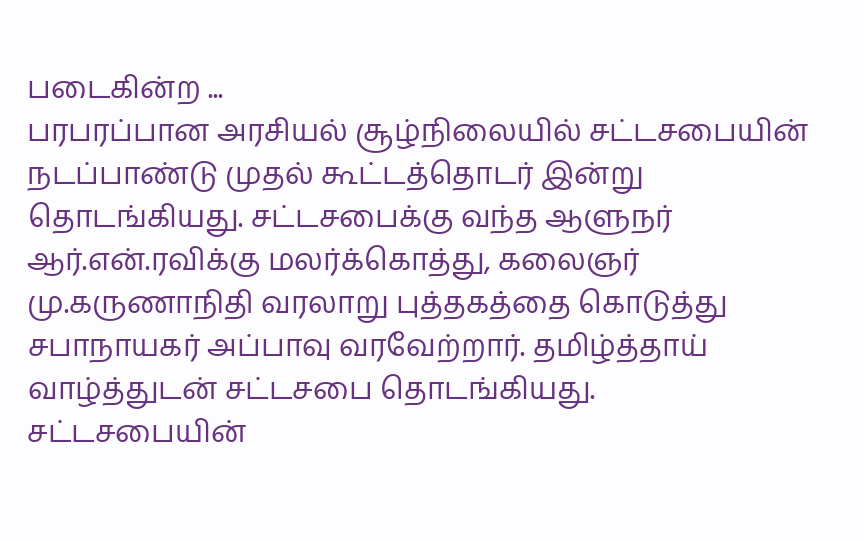படைகின்ற ...
பரபரப்பான அரசியல் சூழ்நிலையில் சட்டசபையின் நடப்பாண்டு முதல் கூட்டத்தொடர் இன்று தொடங்கியது. சட்டசபைக்கு வந்த ஆளுநர் ஆர்.என்.ரவிக்கு மலர்க்கொத்து, கலைஞர் மு.கருணாநிதி வரலாறு புத்தகத்தை கொடுத்து சபாநாயகர் அப்பாவு வரவேற்றார். தமிழ்த்தாய் வாழ்த்துடன் சட்டசபை தொடங்கியது. சட்டசபையின்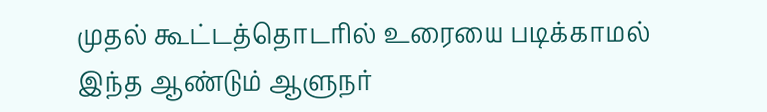முதல் கூட்டத்தொடரில் உரையை படிக்காமல் இந்த ஆண்டும் ஆளுநர்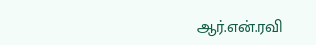ஆர்.என்.ரவி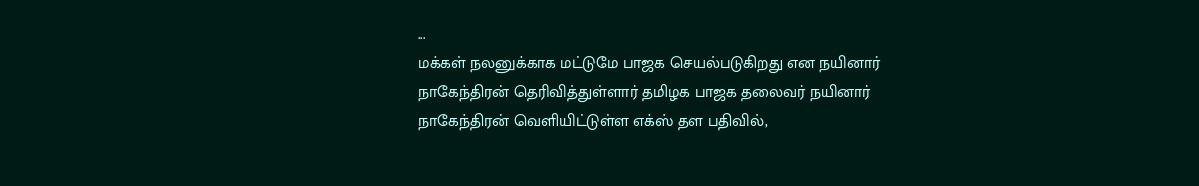...
மக்கள் நலனுக்காக மட்டுமே பாஜக செயல்படுகிறது என நயினார் நாகேந்திரன் தெரிவித்துள்ளார் தமிழக பாஜக தலைவர் நயினார் நாகேந்திரன் வெளியிட்டுள்ள எக்ஸ் தள பதிவில்,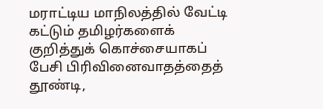மராட்டிய மாநிலத்தில் வேட்டி கட்டும் தமிழர்களைக் குறித்துக் கொச்சையாகப் பேசி பிரிவினைவாதத்தைத் தூண்டி,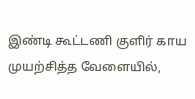இண்டி கூட்டணி குளிர் காய முயற்சித்த வேளையில்,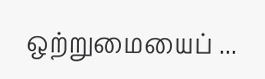ஒற்றுமையைப் ...